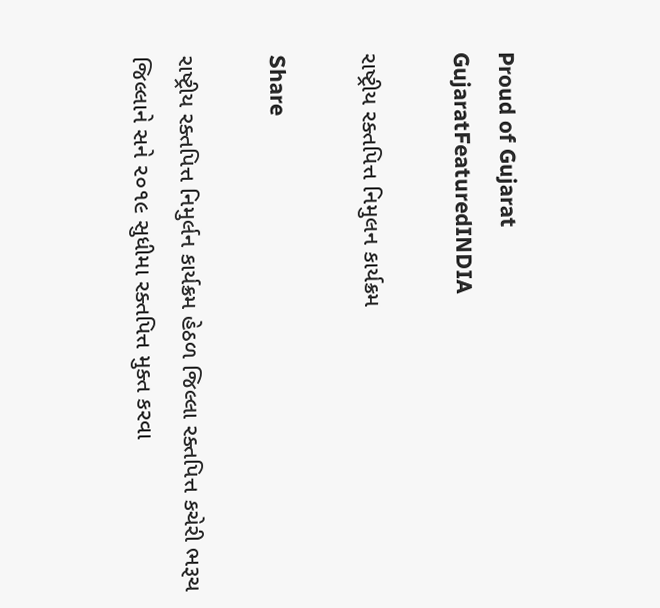Proud of Gujarat
GujaratFeaturedINDIA

રાષ્ટ્રીય રક્તપિત્ત નિમુલન કાર્યક્રમ

Share

રાષ્ટ્રીય રક્તપિત્ત નિમુર્લન કાર્યક્રમ હેઠળ જિલ્લા રક્તપિત્ત કચેરી ભરૂચ જિલ્લાને સને ૨૦૧૯ સુધીમા રક્તપિત્ત મુક્ત કરવા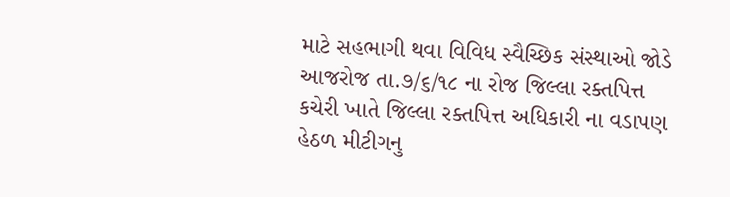માટે સહભાગી થવા વિવિધ સ્વૈચ્છિક સંસ્થાઓ જોડે આજરોજ તા.૭/૬/૧૮ ના રોજ જિલ્લા રક્તપિત્ત કચેરી ખાતે જિલ્લા રક્તપિત્ત અધિકારી ના વડાપણ હેઠળ મીટીગનુ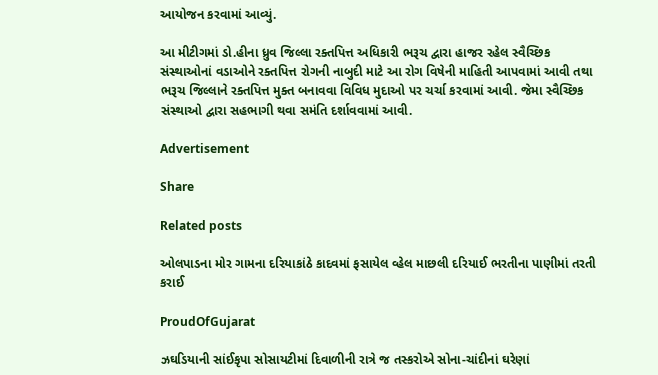આયોજન કરવામાં આવ્યું.

આ મીટીગમાં ડો.હીના ધ્રુવ જિલ્લા રક્તપિત્ત અધિકારી ભરૂચ દ્વારા હાજર રહેલ સ્વૈચ્છિક સંસ્થાઓનાં વડાઓને રક્તપિત્ત રોગની નાબુદી માટે આ રોગ વિષેની માહિતી આપવામાં આવી તથા ભરૂચ જિલ્લાને રક્તપિત્ત મુક્ત બનાવવા વિવિધ મુદાઓ પર ચર્ચા કરવામાં આવી. જેમા સ્વૈચ્છિક સંસ્થાઓ દ્વારા સહભાગી થવા સમંતિ દર્શાવવામાં આવી.

Advertisement

Share

Related posts

ઓલપાડના મોર ગામના દરિયાકાંઠે કાદવમાં ફસાયેલ વ્હેલ માછલી દરિયાઈ ભરતીના પાણીમાં તરતી કરાઈ

ProudOfGujarat

ઝઘડિયાની સાંઈકૃપા સોસાયટીમાં દિવાળીની રાત્રે જ તસ્કરોએ સોના-ચાંદીનાં ઘરેણાં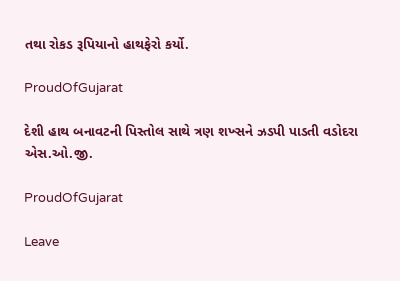તથા રોકડ રૂપિયાનો હાથફેરો કર્યો.

ProudOfGujarat

દેશી હાથ બનાવટની પિસ્તોલ સાથે ત્રણ શખ્સને ઝડપી પાડતી વડોદરા એસ.ઓ.જી.

ProudOfGujarat

Leave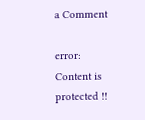a Comment

error: Content is protected !!